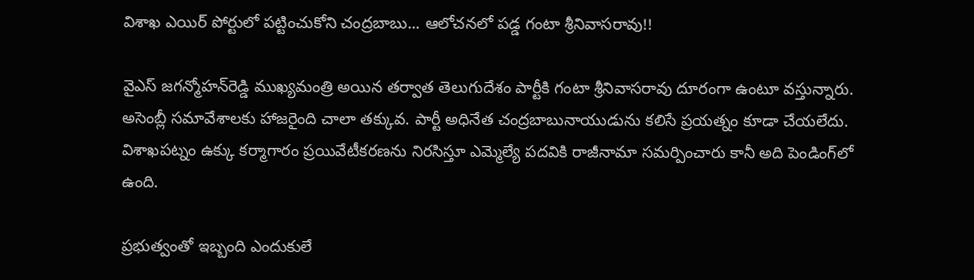విశాఖ ఎయిర్ పోర్టులో పట్టించుకోని చంద్ర‌బాబు... ఆలోచ‌న‌లో ప‌డ్డ గంటా శ్రీ‌నివాస‌రావు!!

వైఎస్ జ‌గ‌న్మోహ‌న్‌రెడ్డి ముఖ్య‌మంత్రి అయిన త‌ర్వాత తెలుగుదేశం పార్టీకి గంటా శ్రీ‌నివాస‌రావు దూరంగా ఉంటూ వ‌స్తున్నారు. అసెంబ్లీ స‌మావేశాల‌కు హాజ‌రైంది చాలా త‌క్కువ‌. పార్టీ అధినేత చంద్ర‌బాబునాయుడును క‌లిసే ప్ర‌య‌త్నం కూడా చేయ‌లేదు. విశాఖ‌ప‌ట్నం ఉక్కు క‌ర్మాగారం ప్ర‌యివేటీక‌ర‌ణ‌ను నిర‌సిస్తూ ఎమ్మెల్యే ప‌ద‌వికి రాజీనామా స‌మ‌ర్పించారు కానీ అది పెండింగ్‌లో ఉంది.

ప్రభుత్వంతో ఇబ్బంది ఎందుకులే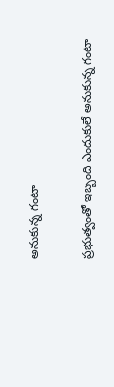అనుకున్న గంటా

ప్రభుత్వంతో ఇబ్బంది ఎందుకులే అనుకున్న గంటా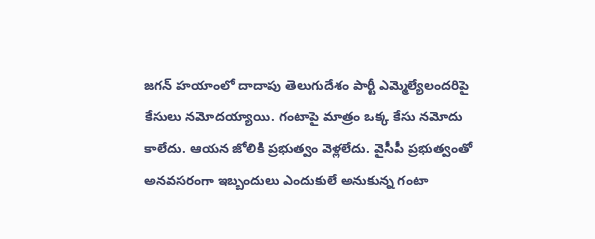జ‌గ‌న్ హ‌యాంలో దాదాపు తెలుగుదేశం పార్టీ ఎమ్మెల్యేలంద‌రిపై కేసులు న‌మోద‌య్యాయి. గంటాపై మాత్రం ఒక్క కేసు న‌మోదు కాలేదు. ఆయ‌న జోలికి ప్ర‌భుత్వం వెళ్ల‌లేదు. వైసీపీ ప్ర‌భుత్వంతో అన‌వ‌స‌రంగా ఇబ్బందులు ఎందుకులే అనుకున్న గంటా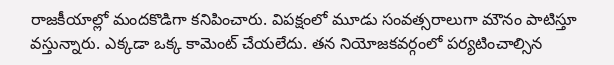రాజ‌కీయాల్లో మంద‌కొడిగా క‌నిపించారు. విప‌క్షంలో మూడు సంవ‌త్స‌రాలుగా మౌనం పాటిస్తూ వ‌స్తున్నారు. ఎక్క‌డా ఒక్క కామెంట్ చేయ‌లేదు. త‌న నియోజ‌క‌వ‌ర్గంలో ప‌ర్య‌టించాల్సిన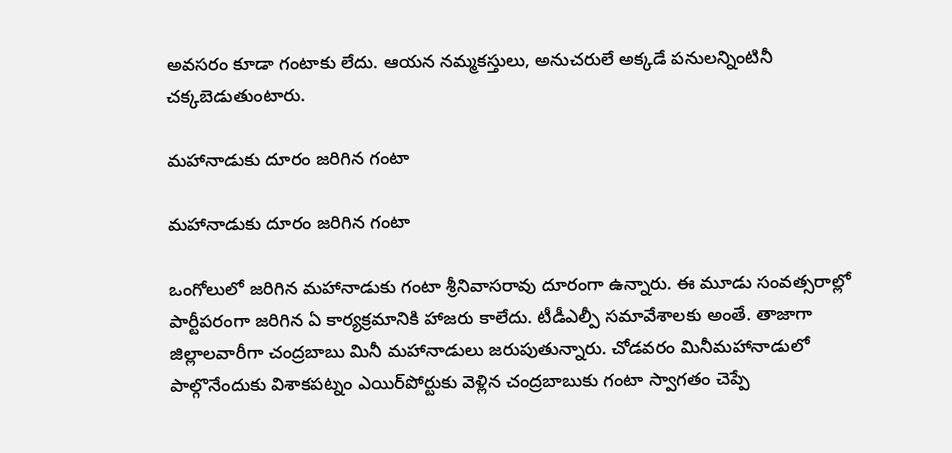అవ‌స‌రం కూడా గంటాకు లేదు. ఆయ‌న న‌మ్మ‌క‌స్తులు, అనుచ‌రులే అక్క‌డే ప‌నుల‌న్నింటినీ చ‌క్క‌బెడుతుంటారు.

మహానాడుకు దూరం జరిగిన గంటా

మహానాడుకు దూరం జరిగిన గంటా

ఒంగోలులో జ‌రిగిన మ‌హానాడుకు గంటా శ్రీ‌నివాస‌రావు దూరంగా ఉన్నారు. ఈ మూడు సంవ‌త్స‌రాల్లో పార్టీప‌రంగా జ‌రిగిన ఏ కార్య‌క్ర‌మానికి హాజ‌రు కాలేదు. టీడీఎల్పీ స‌మావేశాల‌కు అంతే. తాజాగా జిల్లాల‌వారీగా చంద్ర‌బాబు మినీ మ‌హానాడులు జ‌రుపుతున్నారు. చోడ‌వ‌రం మినీమ‌హానాడులో పాల్గొనేందుకు విశాక‌ప‌ట్నం ఎయిర్‌పోర్టుకు వెళ్లిన చంద్ర‌బాబుకు గంటా స్వాగ‌తం చెప్పే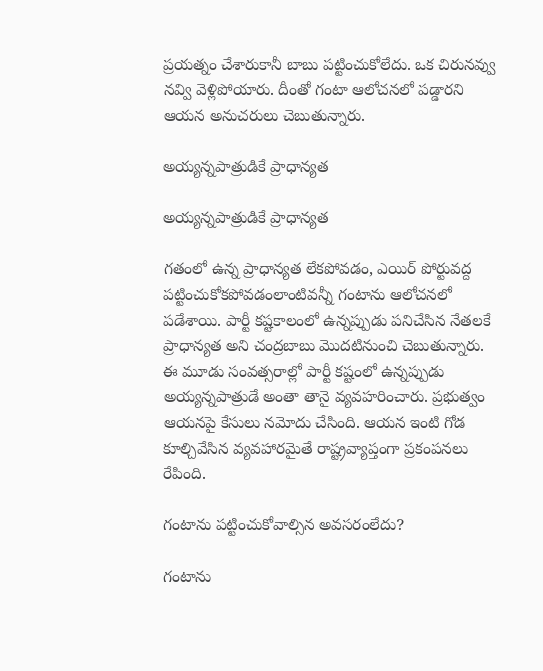ప్ర‌య‌త్నం చేశారుకానీ బాబు ప‌ట్టించుకోలేదు. ఒక చిరున‌వ్వు న‌వ్వి వెళ్లిపోయారు. దీంతో గంటా ఆలోచ‌న‌లో ప‌డ్డార‌ని ఆయ‌న అనుచ‌రులు చెబుతున్నారు.

అయ్యన్నపాత్రుడికే ప్రాధాన్యత

అయ్యన్నపాత్రుడికే ప్రాధాన్యత

గ‌తంలో ఉన్న ప్రాధాన్య‌త లేక‌పోవ‌డం, ఎయిర్ పోర్టువ‌ద్ద ప‌ట్టించుకోక‌పోవ‌డంలాంటివ‌న్నీ గంటాను ఆలోచ‌న‌లో ప‌డేశాయి. పార్టీ క‌ష్ట‌కాలంలో ఉన్న‌ప్పుడు ప‌నిచేసిన నేత‌ల‌కే ప్రాధాన్య‌త అని చంద్ర‌బాబు మొద‌టినుంచి చెబుతున్నారు. ఈ మూడు సంవ‌త్స‌రాల్లో పార్టీ క‌ష్టంలో ఉన్న‌ప్పుడు అయ్య‌న్న‌పాత్రుడే అంతా తానై వ్య‌వ‌హ‌రించారు. ప్ర‌భుత్వం ఆయ‌న‌పై కేసులు న‌మోదు చేసింది. ఆయ‌న ఇంటి గోడ కూల్చివేసిన వ్య‌వ‌హార‌మైతే రాష్ట్ర‌వ్యాప్తంగా ప్ర‌కంప‌న‌లు రేపింది.

గంటాను పట్టించుకోవాల్సిన అవసరంలేదు?

గంటాను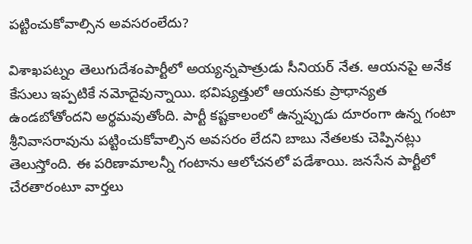పట్టించుకోవాల్సిన అవసరంలేదు?

విశాఖ‌ప‌ట్నం తెలుగుదేశంపార్టీలో అయ్య‌న్న‌పాత్రుడు సీనియ‌ర్ నేత‌. ఆయ‌న‌పై అనేక కేసులు ఇప్ప‌టికే న‌మోదైవున్నాయి. భ‌విష్య‌త్తులో ఆయ‌న‌కు ప్రాధాన్య‌త ఉండ‌బోతోంద‌ని అర్థ‌మ‌వుతోంది. పార్టీ క‌ష్ట‌కాలంలో ఉన్న‌ప్పుడు దూరంగా ఉన్న గంటా శ్రీ‌నివాస‌రావును ప‌ట్టించుకోవాల్సిన అవ‌స‌రం లేద‌ని బాబు నేత‌ల‌కు చెప్పిన‌ట్లు తెలుస్తోంది. ఈ పరిణామాలన్నీ గంటాను ఆలోచనలో పడేశాయి. జనసేన పార్టీలో చేరతారంటూ వార్తలు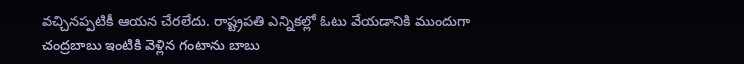వచ్చినప్పటికీ ఆయన చేరలేదు. రాష్ట్రపతి ఎన్నికల్లో ఓటు వేయడానికి ముందుగా చంద్రబాబు ఇంటికి వెళ్లిన గంటాను బాబు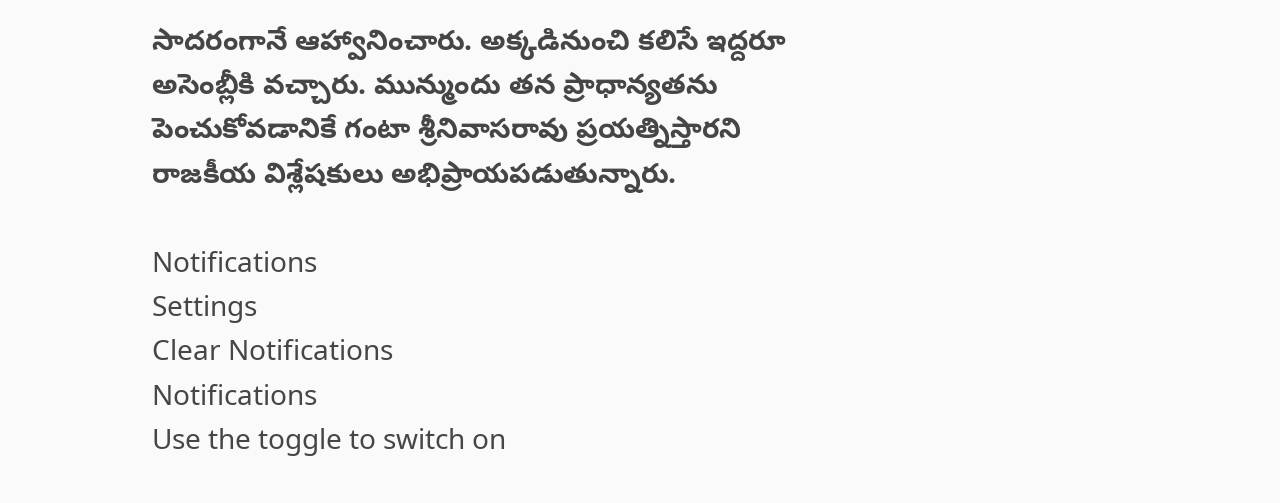సాదరంగానే ఆహ్వానించారు. అక్కడినుంచి కలిసే ఇద్దరూ అసెంబ్లీకి వచ్చారు. మున్ముందు తన ప్రాధాన్యతను పెంచుకోవడానికే గంటా శ్రీనివాసరావు ప్రయత్నిస్తారని రాజకీయ విశ్లేషకులు అభిప్రాయపడుతున్నారు.

Notifications
Settings
Clear Notifications
Notifications
Use the toggle to switch on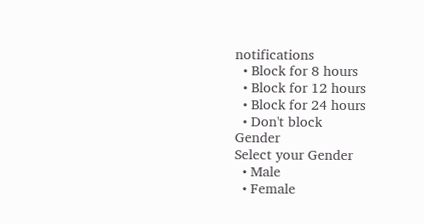notifications
  • Block for 8 hours
  • Block for 12 hours
  • Block for 24 hours
  • Don't block
Gender
Select your Gender
  • Male
  • Female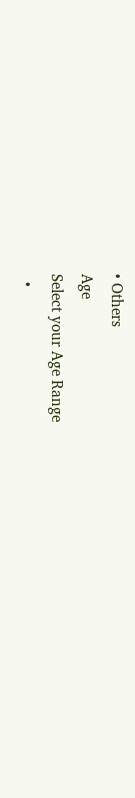• Others
Age
Select your Age Range
  •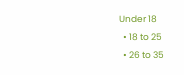Under 18
  • 18 to 25
  • 26 to 35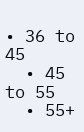• 36 to 45
  • 45 to 55
  • 55+